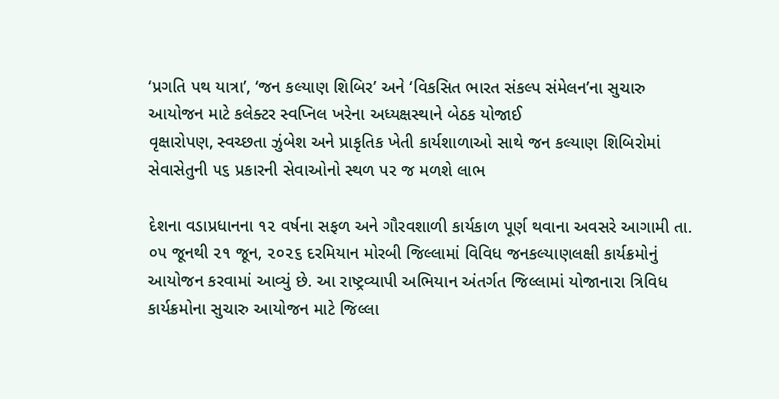‘પ્રગતિ પથ યાત્રા’, ‘જન કલ્યાણ શિબિર’ અને ‘વિકસિત ભારત સંકલ્પ સંમેલન’ના સુચારુ આયોજન માટે કલેક્ટર સ્વપ્નિલ ખરેના અધ્યક્ષસ્થાને બેઠક યોજાઈ
વૃક્ષારોપણ, સ્વચ્છતા ઝુંબેશ અને પ્રાકૃતિક ખેતી કાર્યશાળાઓ સાથે જન કલ્યાણ શિબિરોમાં સેવાસેતુની ૫૬ પ્રકારની સેવાઓનો સ્થળ પર જ મળશે લાભ

દેશના વડાપ્રધાનના ૧૨ વર્ષના સફળ અને ગૌરવશાળી કાર્યકાળ પૂર્ણ થવાના અવસરે આગામી તા. ૦૫ જૂનથી ૨૧ જૂન, ૨૦૨૬ દરમિયાન મોરબી જિલ્લામાં વિવિધ જનકલ્યાણલક્ષી કાર્યક્રમોનું આયોજન કરવામાં આવ્યું છે. આ રાષ્ટ્રવ્યાપી અભિયાન અંતર્ગત જિલ્લામાં યોજાનારા ત્રિવિધ કાર્યક્રમોના સુચારુ આયોજન માટે જિલ્લા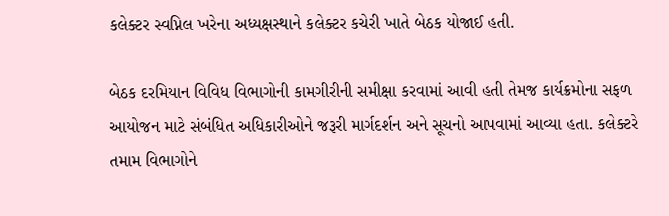કલેક્ટર સ્વપ્નિલ ખરેના અધ્યક્ષસ્થાને કલેક્ટર કચેરી ખાતે બેઠક યોજાઈ હતી.

બેઠક દરમિયાન વિવિધ વિભાગોની કામગીરીની સમીક્ષા કરવામાં આવી હતી તેમજ કાર્યક્રમોના સફળ આયોજન માટે સંબંધિત અધિકારીઓને જરૂરી માર્ગદર્શન અને સૂચનો આપવામાં આવ્યા હતા. કલેક્ટરે તમામ વિભાગોને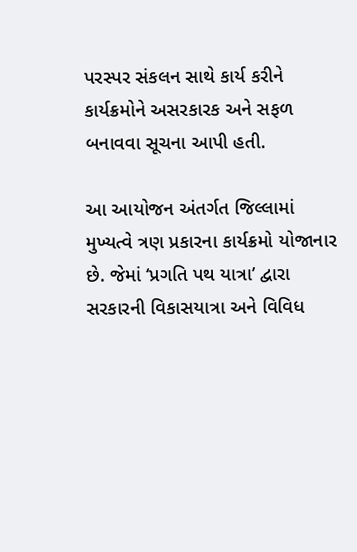પરસ્પર સંકલન સાથે કાર્ય કરીને કાર્યક્રમોને અસરકારક અને સફળ બનાવવા સૂચના આપી હતી.

આ આયોજન અંતર્ગત જિલ્લામાં મુખ્યત્વે ત્રણ પ્રકારના કાર્યક્રમો યોજાનાર છે. જેમાં ‘પ્રગતિ પથ યાત્રા’ દ્વારા સરકારની વિકાસયાત્રા અને વિવિધ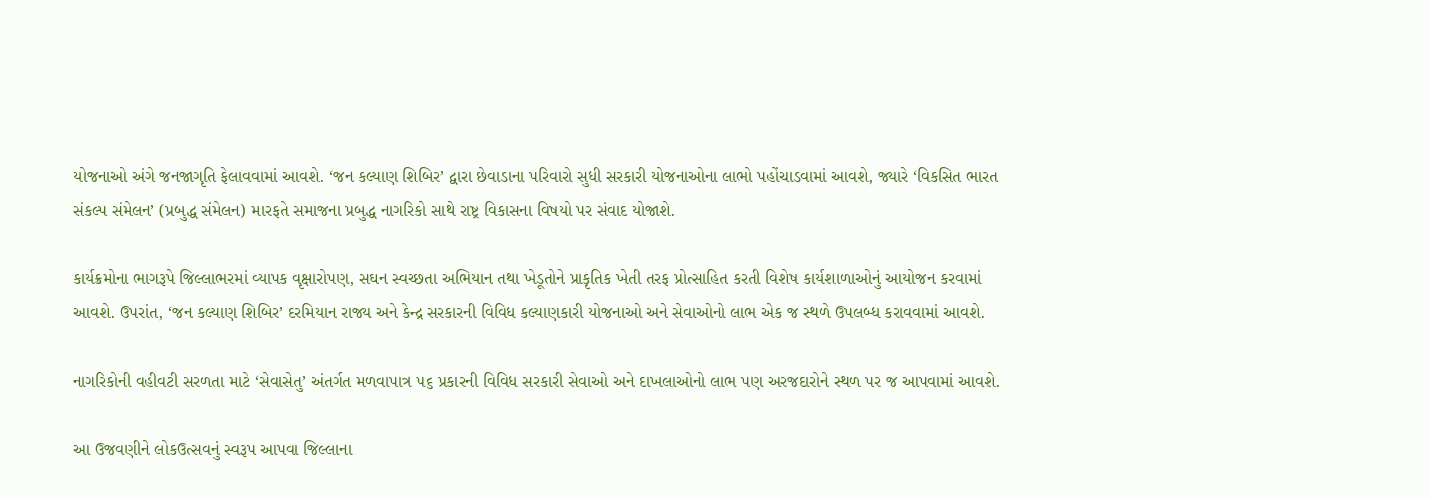યોજનાઓ અંગે જનજાગૃતિ ફેલાવવામાં આવશે. ‘જન કલ્યાણ શિબિર’ દ્વારા છેવાડાના પરિવારો સુધી સરકારી યોજનાઓના લાભો પહોંચાડવામાં આવશે, જ્યારે ‘વિકસિત ભારત સંકલ્પ સંમેલન’ (પ્રબુદ્ધ સંમેલન) મારફતે સમાજના પ્રબુદ્ધ નાગરિકો સાથે રાષ્ટ્ર વિકાસના વિષયો પર સંવાદ યોજાશે.

કાર્યક્રમોના ભાગરૂપે જિલ્લાભરમાં વ્યાપક વૃક્ષારોપણ, સઘન સ્વચ્છતા અભિયાન તથા ખેડૂતોને પ્રાકૃતિક ખેતી તરફ પ્રોત્સાહિત કરતી વિશેષ કાર્યશાળાઓનું આયોજન કરવામાં આવશે. ઉપરાંત, ‘જન કલ્યાણ શિબિર’ દરમિયાન રાજ્ય અને કેન્દ્ર સરકારની વિવિધ કલ્યાણકારી યોજનાઓ અને સેવાઓનો લાભ એક જ સ્થળે ઉપલબ્ધ કરાવવામાં આવશે.

નાગરિકોની વહીવટી સરળતા માટે ‘સેવાસેતુ’ અંતર્ગત મળવાપાત્ર ૫૬ પ્રકારની વિવિધ સરકારી સેવાઓ અને દાખલાઓનો લાભ પણ અરજદારોને સ્થળ પર જ આપવામાં આવશે.

આ ઉજવણીને લોકઉત્સવનું સ્વરૂપ આપવા જિલ્લાના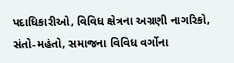પદાધિકારીઓ, વિવિધ ક્ષેત્રના અગ્રણી નાગરિકો, સંતો-મહંતો, સમાજના વિવિધ વર્ગોના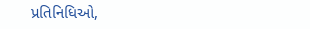પ્રતિનિધિઓ,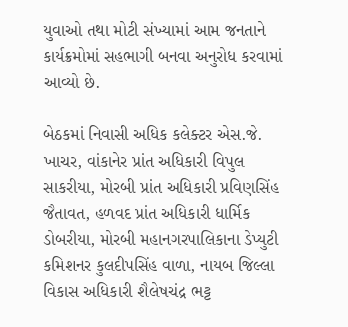યુવાઓ તથા મોટી સંખ્યામાં આમ જનતાને કાર્યક્રમોમાં સહભાગી બનવા અનુરોધ કરવામાં આવ્યો છે.

બેઠકમાં નિવાસી અધિક કલેક્ટર એસ.જે. ખાચર, વાંકાનેર પ્રાંત અધિકારી વિપુલ સાકરીયા, મોરબી પ્રાંત અધિકારી પ્રવિણસિંહ જૈતાવત, હળવદ પ્રાંત અધિકારી ધાર્મિક ડોબરીયા, મોરબી મહાનગરપાલિકાના ડેપ્યુટી કમિશનર કુલદીપસિંહ વાળા, નાયબ જિલ્લા વિકાસ અધિકારી શૈલેષચંદ્ર ભટ્ટ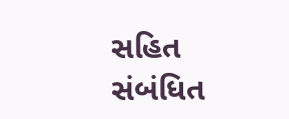સહિત સંબંધિત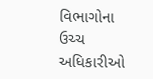વિભાગોના ઉચ્ચ અધિકારીઓ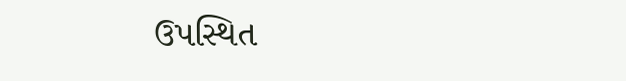ઉપસ્થિત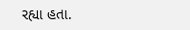રહ્યા હતા.